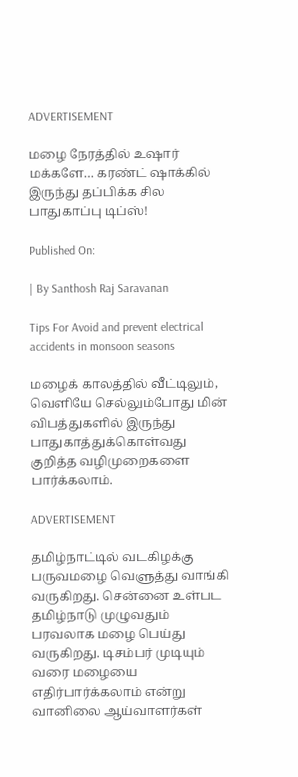ADVERTISEMENT

மழை நேரத்தில் உஷார் மக்களே… கரண்ட் ஷாக்கில் இருந்து தப்பிக்க சில பாதுகாப்பு டிப்ஸ்!

Published On:

| By Santhosh Raj Saravanan

Tips For Avoid and prevent electrical accidents in monsoon seasons

மழைக் காலத்தில் வீட்டிலும், வெளியே செல்லும்போது மின் விபத்துகளில் இருந்து பாதுகாத்துக்கொள்வது குறித்த வழிமுறைகளை பார்க்கலாம்.

ADVERTISEMENT

தமிழ்நாட்டில் வடகிழக்கு பருவமழை வெளுத்து வாங்கி வருகிறது. சென்னை உள்பட தமிழ்நாடு முழுவதும் பரவலாக மழை பெய்து வருகிறது. டிசம்பர் முடியும் வரை மழையை எதிர்பார்க்கலாம் என்று வானிலை ஆய்வாளர்கள்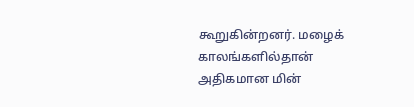கூறுகின்றனர். மழைக் காலங்களில்தான் அதிகமான மின்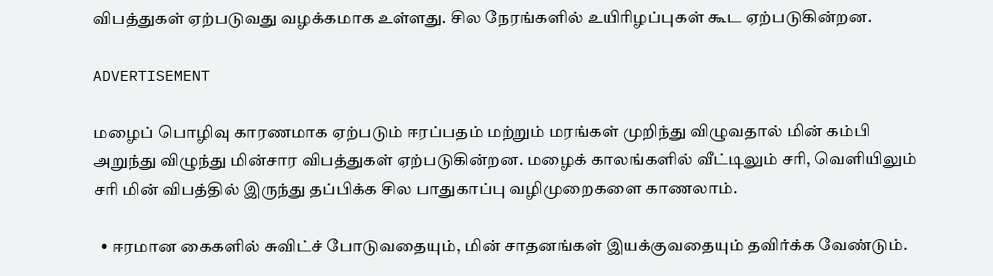விபத்துகள் ஏற்படுவது வழக்கமாக உள்ளது. சில நேரங்களில் உயிரிழப்புகள் கூட ஏற்படுகின்றன.

ADVERTISEMENT

மழைப் பொழிவு காரணமாக ஏற்படும் ஈரப்பதம் மற்றும் மரங்கள் முறிந்து விழுவதால் மின் கம்பி அறுந்து விழுந்து மின்சார விபத்துகள் ஏற்படுகின்றன. மழைக் காலங்களில் வீட்டிலும் சரி, வெளியிலும் சரி மின் விபத்தில் இருந்து தப்பிக்க சில பாதுகாப்பு வழிமுறைகளை காணலாம்.

  • ஈரமான கைகளில் சுவிட்ச் போடுவதையும், மின் சாதனங்கள் இயக்குவதையும் தவிர்க்க வேண்டும்.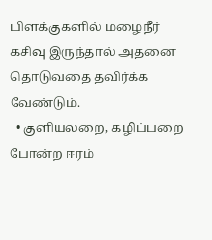பிளக்குகளில் மழைநீர் கசிவு இருந்தால் அதனை தொடுவதை தவிர்க்க வேண்டும்.
  • குளியலறை, கழிப்பறை போன்ற ஈரம்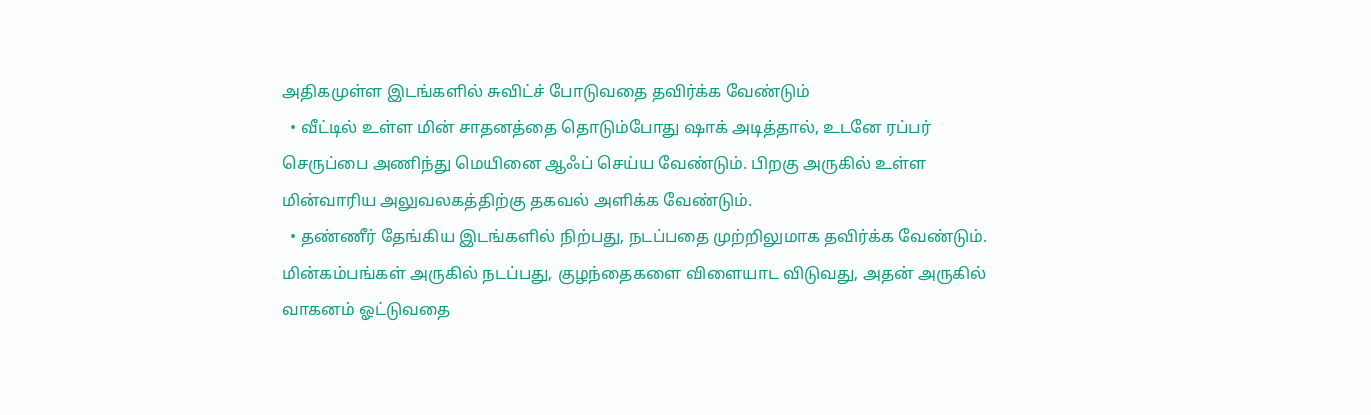அதிகமுள்ள இடங்களில் சுவிட்ச் போடுவதை தவிர்க்க வேண்டும்
  • வீட்டில் உள்ள மின் சாதனத்தை தொடும்போது ஷாக் அடித்தால், உடனே ரப்பர் செருப்பை அணிந்து மெயினை ஆஃப் செய்ய வேண்டும். பிறகு அருகில் உள்ள மின்வாரிய அலுவலகத்திற்கு தகவல் அளிக்க வேண்டும்.
  • தண்ணீர் தேங்கிய இடங்களில் நிற்பது, நடப்பதை முற்றிலுமாக தவிர்க்க வேண்டும். மின்கம்பங்கள் அருகில் நடப்பது, குழந்தைகளை விளையாட விடுவது, அதன் அருகில் வாகனம் ஓட்டுவதை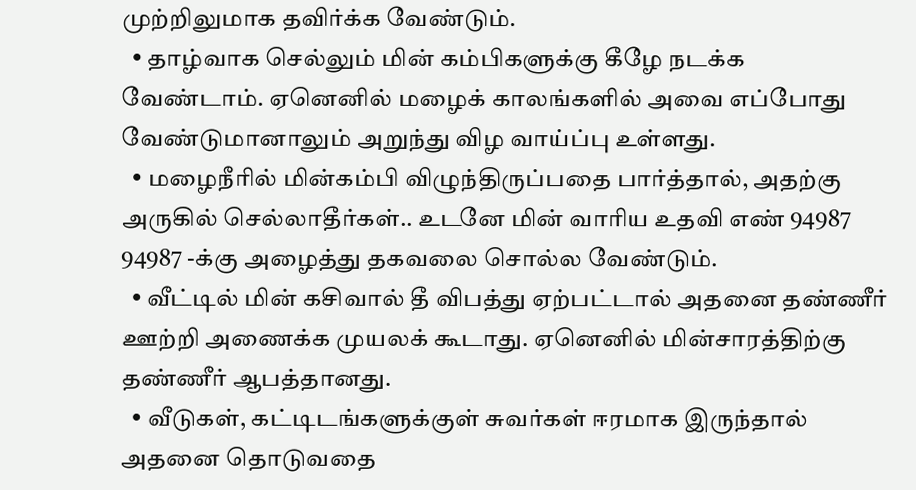முற்றிலுமாக தவிர்க்க வேண்டும்.
  • தாழ்வாக செல்லும் மின் கம்பிகளுக்கு கீழே நடக்க வேண்டாம். ஏனெனில் மழைக் காலங்களில் அவை எப்போது வேண்டுமானாலும் அறுந்து விழ வாய்ப்பு உள்ளது.
  • மழைநீரில் மின்கம்பி விழுந்திருப்பதை பார்த்தால், அதற்கு அருகில் செல்லாதீர்கள்.. உடனே மின் வாரிய உதவி எண் 94987 94987 -க்கு அழைத்து தகவலை சொல்ல வேண்டும்.
  • வீட்டில் மின் கசிவால் தீ விபத்து ஏற்பட்டால் அதனை தண்ணீர் ஊற்றி அணைக்க முயலக் கூடாது. ஏனெனில் மின்சாரத்திற்கு தண்ணீர் ஆபத்தானது.
  • வீடுகள், கட்டிடங்களுக்குள் சுவர்கள் ஈரமாக இருந்தால் அதனை தொடுவதை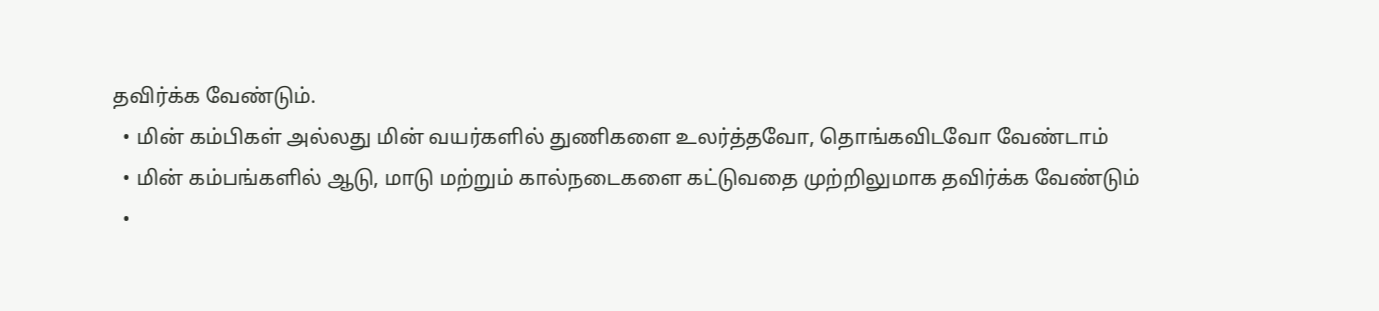தவிர்க்க வேண்டும்.
  • மின் கம்பிகள் அல்லது மின் வயர்களில் துணிகளை உலர்த்தவோ, தொங்கவிடவோ வேண்டாம்
  • மின் கம்பங்களில் ஆடு, மாடு மற்றும் கால்நடைகளை கட்டுவதை முற்றிலுமாக தவிர்க்க வேண்டும்
  •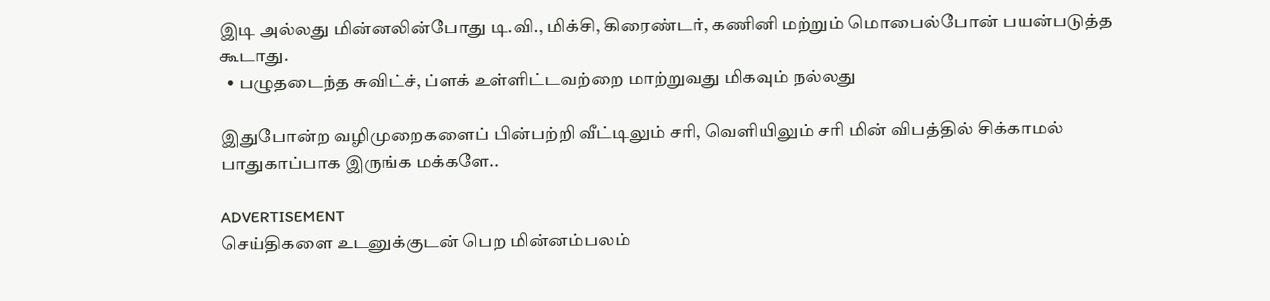இடி அல்லது மின்னலின்போது டி.வி., மிக்சி, கிரைண்டர், கணினி மற்றும் மொபைல்போன் பயன்படுத்த கூடாது.
  • பழுதடைந்த சுவிட்ச், ப்ளக் உள்ளிட்டவற்றை மாற்றுவது மிகவும் நல்லது

இதுபோன்ற வழிமுறைகளைப் பின்பற்றி வீட்டிலும் சரி, வெளியிலும் சரி மின் விபத்தில் சிக்காமல் பாதுகாப்பாக இருங்க மக்களே..

ADVERTISEMENT
செய்திகளை உடனுக்குடன் பெற மின்னம்பலம்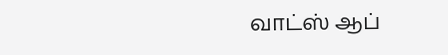வாட்ஸ் ஆப்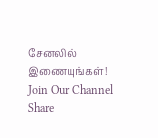சேனலில் இணையுங்கள்!
Join Our Channel
Share